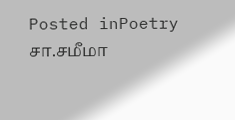Posted inPoetry
சா.சமீமா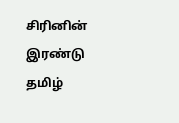சிரினின் இரண்டு தமிழ்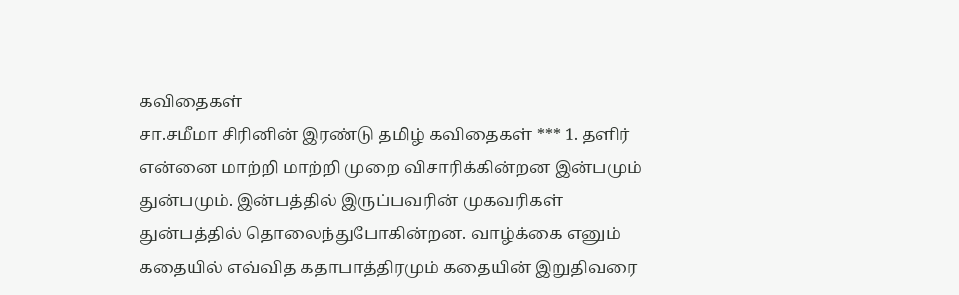கவிதைகள்
சா.சமீமா சிரினின் இரண்டு தமிழ் கவிதைகள் *** 1. தளிர் என்னை மாற்றி மாற்றி முறை விசாரிக்கின்றன இன்பமும் துன்பமும். இன்பத்தில் இருப்பவரின் முகவரிகள் துன்பத்தில் தொலைந்துபோகின்றன. வாழ்க்கை எனும் கதையில் எவ்வித கதாபாத்திரமும் கதையின் இறுதிவரை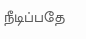நீடிப்பதே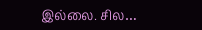இல்லை. சில…